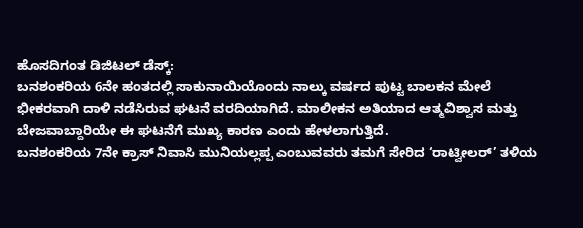ಹೊಸದಿಗಂತ ಡಿಜಿಟಲ್ ಡೆಸ್ಕ್:
ಬನಶಂಕರಿಯ 6ನೇ ಹಂತದಲ್ಲಿ ಸಾಕುನಾಯಿಯೊಂದು ನಾಲ್ಕು ವರ್ಷದ ಪುಟ್ಟ ಬಾಲಕನ ಮೇಲೆ ಭೀಕರವಾಗಿ ದಾಳಿ ನಡೆಸಿರುವ ಘಟನೆ ವರದಿಯಾಗಿದೆ. ಮಾಲೀಕನ ಅತಿಯಾದ ಆತ್ಮವಿಶ್ವಾಸ ಮತ್ತು ಬೇಜವಾಬ್ದಾರಿಯೇ ಈ ಘಟನೆಗೆ ಮುಖ್ಯ ಕಾರಣ ಎಂದು ಹೇಳಲಾಗುತ್ತಿದೆ.
ಬನಶಂಕರಿಯ 7ನೇ ಕ್ರಾಸ್ ನಿವಾಸಿ ಮುನಿಯಲ್ಲಪ್ಪ ಎಂಬುವವರು ತಮಗೆ ಸೇರಿದ ‘ರಾಟ್ವೀಲರ್’ ತಳಿಯ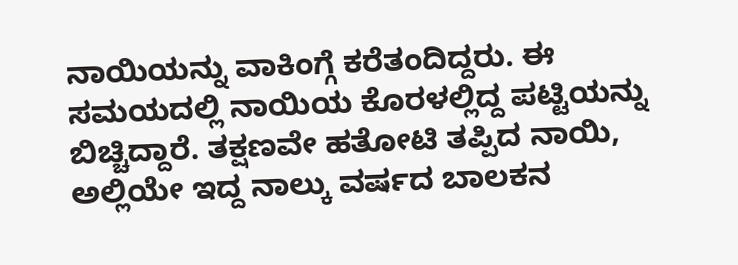ನಾಯಿಯನ್ನು ವಾಕಿಂಗ್ಗೆ ಕರೆತಂದಿದ್ದರು. ಈ ಸಮಯದಲ್ಲಿ ನಾಯಿಯ ಕೊರಳಲ್ಲಿದ್ದ ಪಟ್ಟಿಯನ್ನು ಬಿಚ್ಚಿದ್ದಾರೆ. ತಕ್ಷಣವೇ ಹತೋಟಿ ತಪ್ಪಿದ ನಾಯಿ, ಅಲ್ಲಿಯೇ ಇದ್ದ ನಾಲ್ಕು ವರ್ಷದ ಬಾಲಕನ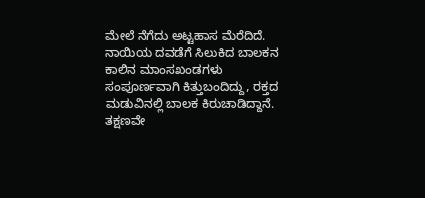ಮೇಲೆ ನೆಗೆದು ಅಟ್ಟಹಾಸ ಮೆರೆದಿದೆ.
ನಾಯಿಯ ದವಡೆಗೆ ಸಿಲುಕಿದ ಬಾಲಕನ ಕಾಲಿನ ಮಾಂಸಖಂಡಗಳು ಸಂಪೂರ್ಣವಾಗಿ ಕಿತ್ತುಬಂದಿದ್ದು, ರಕ್ತದ ಮಡುವಿನಲ್ಲಿ ಬಾಲಕ ಕಿರುಚಾಡಿದ್ದಾನೆ. ತಕ್ಷಣವೇ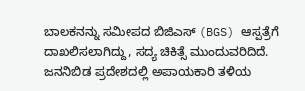ಬಾಲಕನನ್ನು ಸಮೀಪದ ಬಿಜಿಎಸ್ (BGS) ಆಸ್ಪತ್ರೆಗೆ ದಾಖಲಿಸಲಾಗಿದ್ದು, ಸದ್ಯ ಚಿಕಿತ್ಸೆ ಮುಂದುವರಿದಿದೆ.
ಜನನಿಬಿಡ ಪ್ರದೇಶದಲ್ಲಿ ಅಪಾಯಕಾರಿ ತಳಿಯ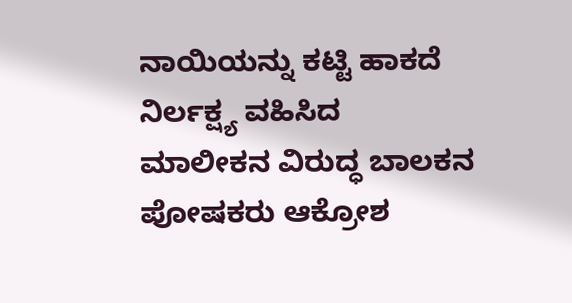ನಾಯಿಯನ್ನು ಕಟ್ಟಿ ಹಾಕದೆ ನಿರ್ಲಕ್ಷ್ಯ ವಹಿಸಿದ ಮಾಲೀಕನ ವಿರುದ್ಧ ಬಾಲಕನ ಪೋಷಕರು ಆಕ್ರೋಶ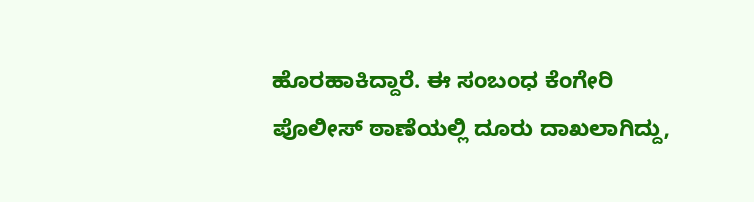ಹೊರಹಾಕಿದ್ದಾರೆ. ಈ ಸಂಬಂಧ ಕೆಂಗೇರಿ ಪೊಲೀಸ್ ಠಾಣೆಯಲ್ಲಿ ದೂರು ದಾಖಲಾಗಿದ್ದು,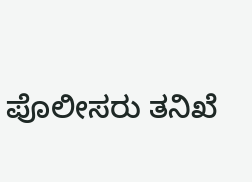ಪೊಲೀಸರು ತನಿಖೆ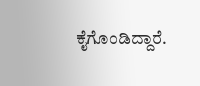ಕೈಗೊಂಡಿದ್ದಾರೆ.